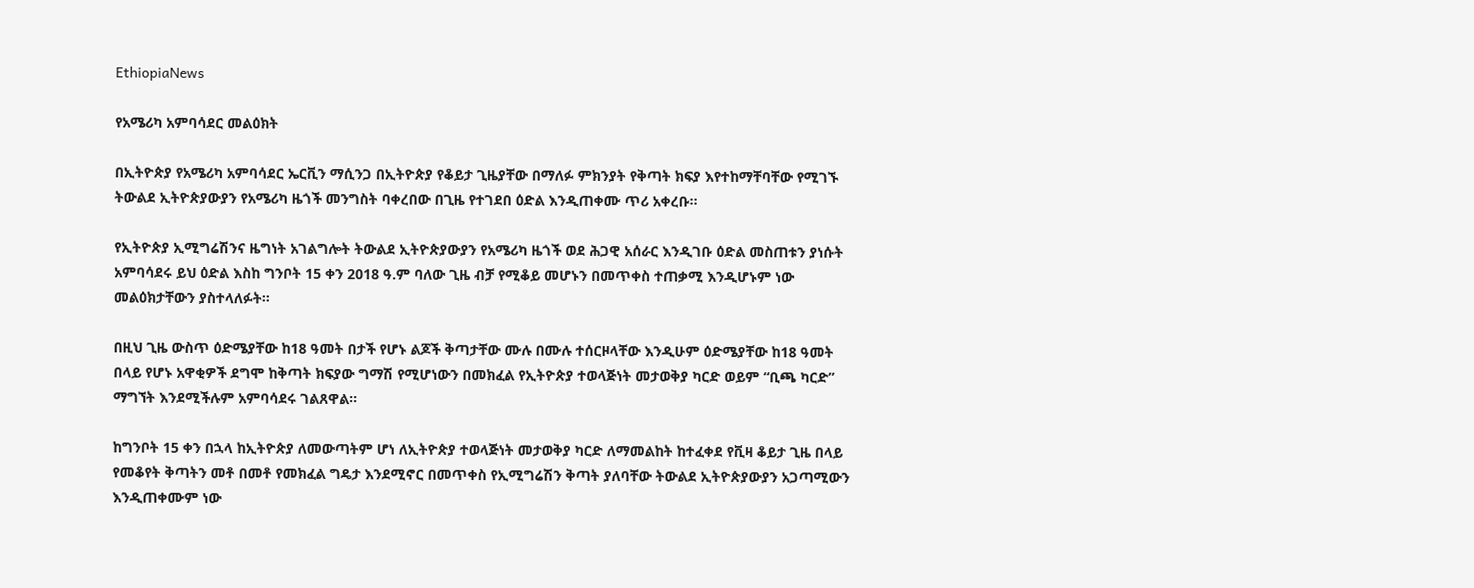EthiopiaNews

የአሜሪካ አምባሳደር መልዕክት

በኢትዮጵያ የአሜሪካ አምባሳደር ኤርቪን ማሲንጋ በኢትዮጵያ የቆይታ ጊዜያቸው በማለፉ ምክንያት የቅጣት ክፍያ እየተከማቸባቸው የሚገኙ ትውልደ ኢትዮጵያውያን የአሜሪካ ዜጎች መንግስት ባቀረበው በጊዜ የተገደበ ዕድል እንዲጠቀሙ ጥሪ አቀረቡ፡፡

የኢትዮጵያ ኢሚግሬሽንና ዜግነት አገልግሎት ትውልደ ኢትዮጵያውያን የአሜሪካ ዜጎች ወደ ሕጋዊ አሰራር እንዲገቡ ዕድል መስጠቱን ያነሱት አምባሳደሩ ይህ ዕድል እስከ ግንቦት 15 ቀን 2018 ዓ.ም ባለው ጊዜ ብቻ የሚቆይ መሆኑን በመጥቀስ ተጠቃሚ እንዲሆኑም ነው መልዕክታቸውን ያስተላለፉት፡፡

በዚህ ጊዜ ውስጥ ዕድሜያቸው ከ18 ዓመት በታች የሆኑ ልጆች ቅጣታቸው ሙሉ በሙሉ ተሰርዞላቸው እንዲሁም ዕድሜያቸው ከ18 ዓመት በላይ የሆኑ አዋቂዎች ደግሞ ከቅጣት ክፍያው ግማሽ የሚሆነውን በመክፈል የኢትዮጵያ ተወላጅነት መታወቅያ ካርድ ወይም “ቢጫ ካርድ” ማግኘት እንደሚችሉም አምባሳደሩ ገልጸዋል፡፡

ከግንቦት 15 ቀን በኋላ ከኢትዮጵያ ለመውጣትም ሆነ ለኢትዮጵያ ተወላጅነት መታወቅያ ካርድ ለማመልከት ከተፈቀደ የቪዛ ቆይታ ጊዜ በላይ የመቆየት ቅጣትን መቶ በመቶ የመክፈል ግዴታ እንደሚኖር በመጥቀስ የኢሚግሬሽን ቅጣት ያለባቸው ትውልደ ኢትዮጵያውያን አጋጣሚውን እንዲጠቀሙም ነው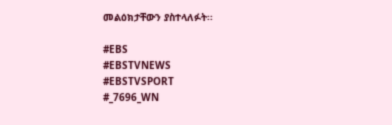መልዕክታቸውን ያስተላለፉት፡፡

#EBS
#EBSTVNEWS
#EBSTVSPORT
#_7696_WN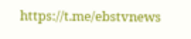https://t.me/ebstvnews